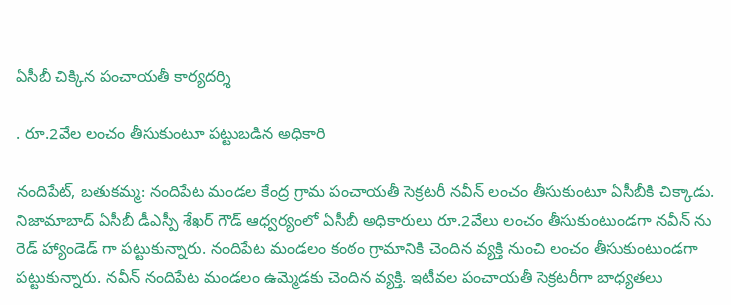ఏసీబీ చిక్కిన పంచాయతీ కార్యదర్శి

. రూ.2వేల లంచం తీసుకుంటూ పట్టుబడిన అధికారి

నందిపేట్, బతుకమ్మ: నందిపేట మండల కేంద్ర గ్రామ పంచాయతీ సెక్రటరీ నవీన్ లంచం తీసుకుంటూ ఏసీబీకి చిక్కాడు. నిజామాబాద్ ఏసీబీ డీఎస్పీ శేఖర్ గౌడ్ ఆధ్వర్యంలో ఏసీబీ అధికారులు రూ.2వేలు లంచం తీసుకుంటుండగా నవీన్ ను రెడ్ హ్యాండెడ్ గా పట్టుకున్నారు. నందిపేట మండలం కంఠం గ్రామానికి చెందిన వ్యక్తి నుంచి లంచం తీసుకుంటుండగా పట్టుకున్నారు. నవీన్ నందిపేట మండలం ఉమ్మెడకు చెందిన వ్యక్తి. ఇటీవల పంచాయతీ సెక్రటరీగా బాధ్యతలు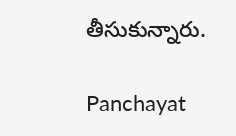తీసుకున్నారు.

Panchayat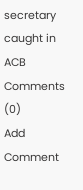secretary caught in ACB
Comments (0)
Add Comment